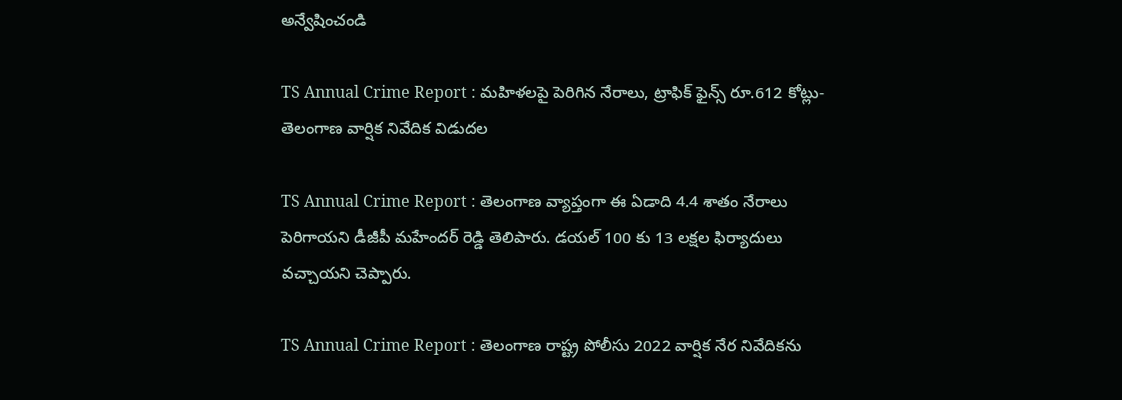అన్వేషించండి

TS Annual Crime Report : మహిళలపై పెరిగిన నేరాలు, ట్రాఫిక్ ఫైన్స్ రూ.612 కోట్లు- తెలంగాణ వార్షిక నివేదిక విడుదల

TS Annual Crime Report : తెలంగాణ వ్యాప్తంగా ఈ ఏడాది 4.4 శాతం నేరాలు పెరిగాయని డీజీపీ మహేందర్ రెడ్డి తెలిపారు. డయల్ 100 కు 13 లక్షల ఫిర్యాదులు వచ్చాయని చెప్పారు.

TS Annual Crime Report : తెలంగాణ రాష్ట్ర పోలీసు 2022 వార్షిక నేర నివేదిక‌ను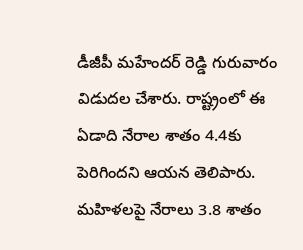డీజీపీ మ‌హేంద‌ర్ రెడ్డి గురువారం విడుద‌ల చేశారు. రాష్ట్రంలో ఈ ఏడాది నేరాల శాతం 4.4కు పెరిగింద‌ని ఆయన తెలిపారు. మ‌హిళ‌ల‌పై నేరాలు 3.8 శాతం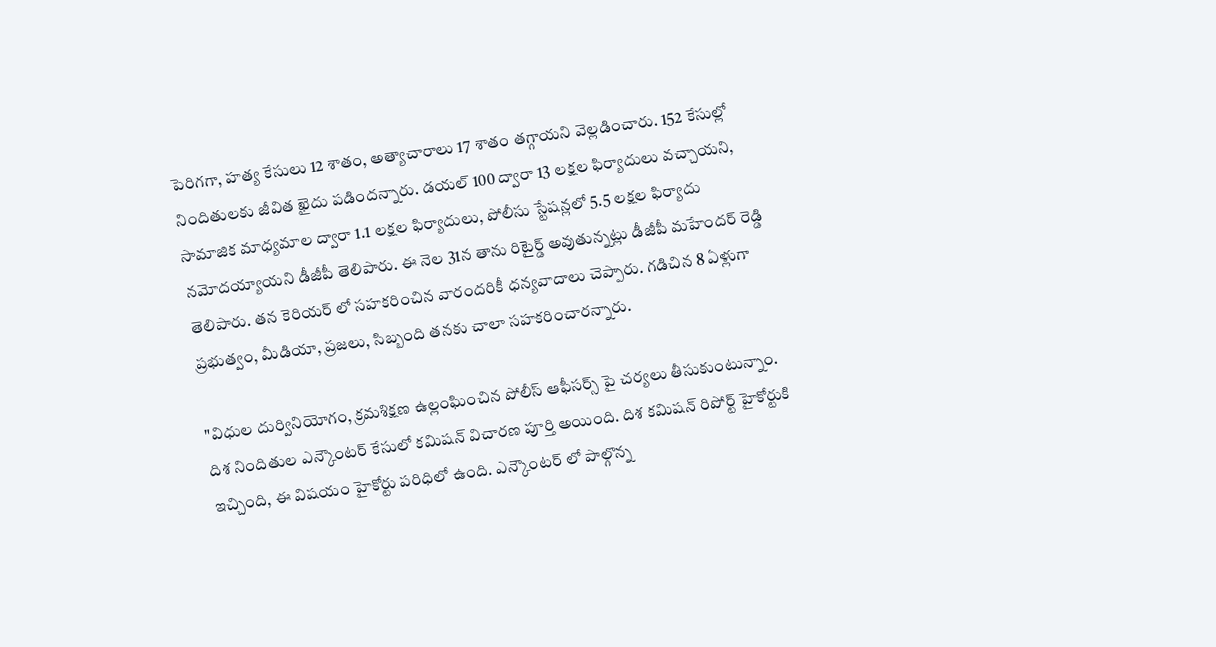పెరిగగా, హ‌త్య కేసులు 12 శాతం, అత్యాచారాలు 17 శాతం త‌గ్గాయని వెల్లడించారు. 152 కేసుల్లో నిందితుల‌కు జీవిత ఖైదు ప‌డింద‌న్నారు. డ‌య‌ల్ 100 ద్వారా 13 ల‌క్షల ఫిర్యాదులు వచ్చాయని,  సామాజిక మాధ్యమాల ద్వారా 1.1 ల‌క్షల ఫిర్యాదులు, పోలీసు స్టేష‌న్లలో 5.5 ల‌క్షల ఫిర్యాదు న‌మోద‌య్యాయ‌ని డీజీపీ తెలిపారు. ఈ నెల 31న తాను రిటైర్డ్ అవుతున్నట్లు డీజీపీ మహేందర్ రెడ్డి తెలిపారు. తన కెరియర్ లో సహకరించిన వారందరికీ ధన్యవాదాలు చెప్పారు. గడిచిన 8 ఏళ్లుగా ప్రభుత్వం, మీడియా, ప్రజలు, సిబ్బంది తనకు చాలా సహకరించారన్నారు.

"విధుల దుర్వినియోగం, క్రమశిక్షణ ఉల్లంఘించిన పోలీస్ ఆఫీసర్స్ పై చర్యలు తీసుకుంటున్నాం. దిశ నిందితుల ఎన్కౌంటర్ కేసులో కమిషన్ విచారణ పూర్తి అయింది. దిశ కమిషన్ రిపోర్ట్ హైకోర్టుకి ఇచ్చింది, ఈ విషయం హైకోర్టు పరిధిలో ఉంది. ఎన్కౌంటర్ లో పాల్గొన్న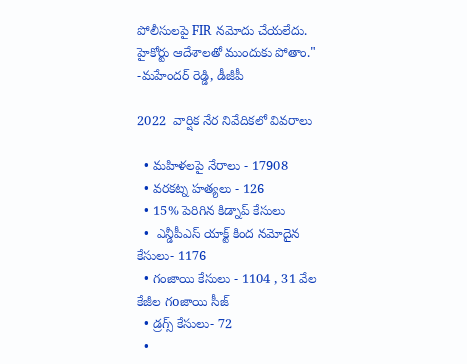పోలీసులపై FIR నమోదు చేయలేదు. హైకోర్టు ఆదేశాలతో ముందుకు పోతాం." -మహేందర్ రెడ్డి, డీజీపీ

2022  వార్షిక నేర నివేదికలో వివరాలు

  • మహిళలపై నేరాలు - 17908
  • వరకట్న హత్యలు - 126
  • 15% పెరిగిన కిడ్నాప్ కేసులు
  •  ఎన్డీపీఎస్ యాక్ట్ కింద నమోదైన కేసులు- 1176
  • గంజాయి కేసులు - 1104 , 31 వేల కేజీల గoజాయి సీజ్
  • డ్రగ్స్ కేసులు- 72
  •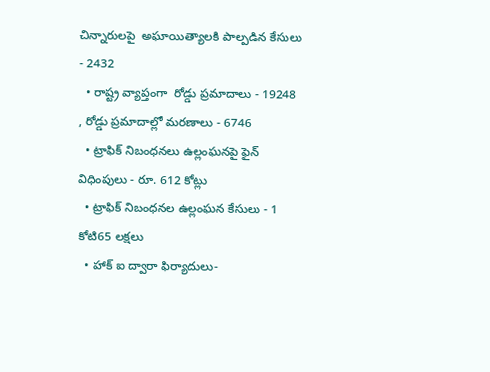చిన్నారులపై  అఘాయిత్యాలకి పాల్పడిన కేసులు - 2432
  • రాష్ట్ర వ్యాప్తంగా  రోడ్డు ప్రమాదాలు - 19248 , రోడ్డు ప్రమాదాల్లో మరణాలు - 6746
  • ట్రాఫిక్ నిబంధనలు ఉల్లంఘనపై ఫైన్ విధింపులు - రూ. 612 కోట్లు
  • ట్రాఫిక్ నిబంధనల ఉల్లంఘన కేసులు - 1 కోటి65 లక్షలు
  • హాక్ ఐ ద్వారా ఫిర్యాదులు-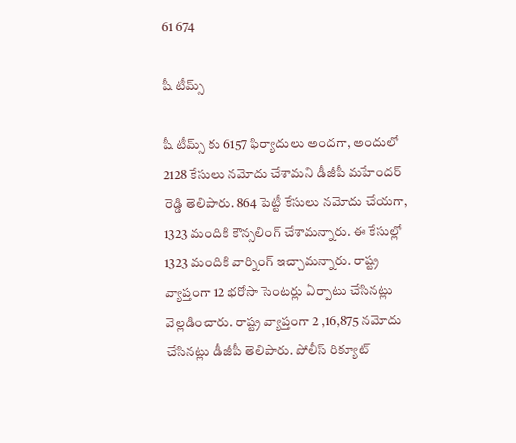61 674

షీ టీమ్స్

షీ టీమ్స్ కు 6157 ఫిర్యాదులు అందగా, అందులో 2128 కేసులు నమోదు చేశామని డీజీపీ మహేందర్ రెడ్డి తెలిపారు. 864 పెట్టీ కేసులు నమోదు చేయగా, 1323 మందికి కౌన్సలింగ్ చేశామన్నారు. ఈ కేసుల్లో 1323 మందికి వార్నింగ్ ఇచ్చామన్నారు. రాష్ట్ర వ్యాప్తంగా 12 భరోసా సెంటర్లు ఏర్పాటు చేసినట్లు వెల్లడించారు. రాష్ట్ర వ్యాప్తంగా 2 ,16,875 నమోదు చేసినట్లు డీజీపీ తెలిపారు. పోలీస్ రిక్యూట్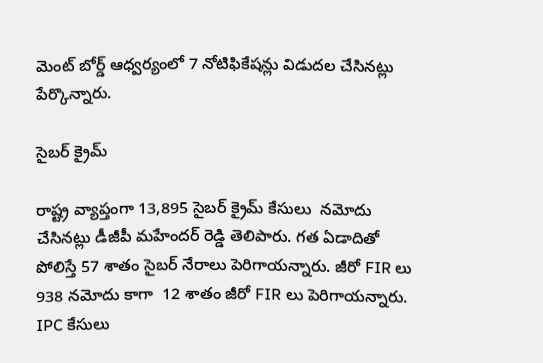మెంట్ బోర్డ్ ఆధ్వర్యంలో 7 నోటిఫికేషన్లు విడుదల చేసినట్లు పేర్కొన్నారు.

సైబర్ క్రైమ్

రాష్ట్ర వ్యాప్తంగా 13,895 సైబర్ క్రైమ్ కేసులు  నమోదు చేసినట్లు డీజీపీ మహేందర్ రెడ్డి తెలిపారు. గత ఏడాదితో పోలిస్తే 57 శాతం సైబర్ నేరాలు పెరిగాయన్నారు. జీరో FIR లు 938 నమోదు కాగా  12 శాతం జీరో FIR లు పెరిగాయన్నారు. IPC కేసులు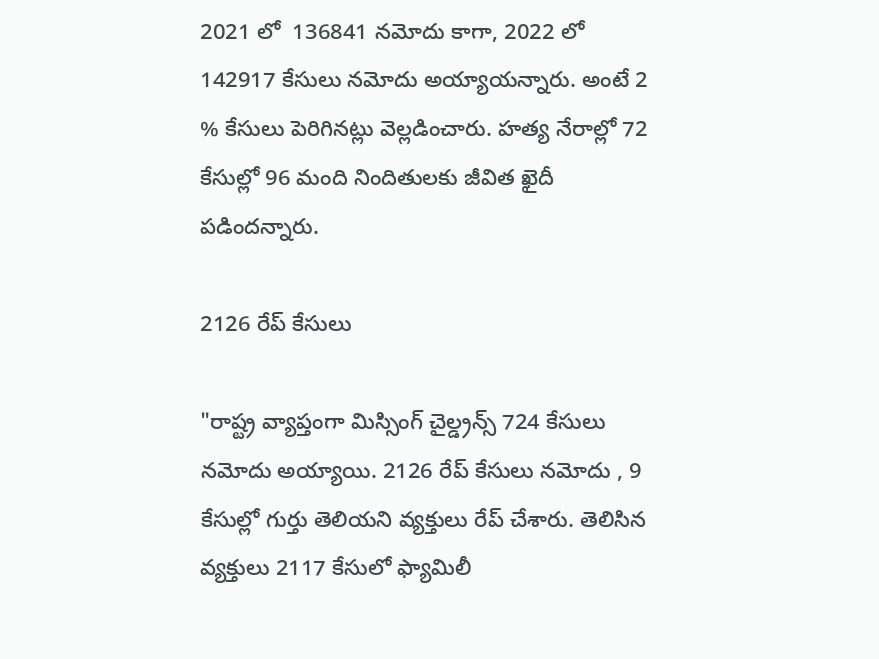2021 లో  136841 నమోదు కాగా, 2022 లో 142917 కేసులు నమోదు అయ్యాయన్నారు. అంటే 2 % కేసులు పెరిగినట్లు వెల్లడించారు. హత్య నేరాల్లో 72 కేసుల్లో 96 మంది నిందితులకు జీవిత ఖైదీ పడిందన్నారు.

2126 రేప్ కేసులు

"రాష్ట్ర వ్యాప్తంగా మిస్సింగ్ చైల్డ్రన్స్ 724 కేసులు నమోదు అయ్యాయి. 2126 రేప్ కేసులు నమోదు , 9 కేసుల్లో గుర్తు తెలియని వ్యక్తులు రేప్ చేశారు. తెలిసిన వ్యక్తులు 2117 కేసులో ఫ్యామిలీ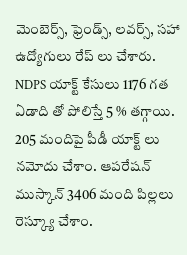మెంబెర్స్, ఫ్రెండ్స్, లవర్స్, సహా ఉద్యోగులు రేప్ లు చేశారు. NDPS యాక్ట్ కేసులు 1176 గత ఏడాది తో పోలిస్తే 5 % తగ్గాయి. 205 మందిపై పీడీ యాక్ట్ లు నమోదు చేశాం. ఆపరేషన్ ముస్కాన్ 3406 మంది పిల్లలు రెస్క్యూ చేశాం.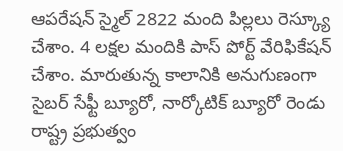ఆపరేషన్ స్మైల్ 2822 మంది పిల్లలు రెస్క్యూ చేశాం. 4 లక్షల మందికి పాస్ పోర్ట్ వేరిఫికేషన్ చేశాం. మారుతున్న కాలానికి అనుగుణంగా సైబర్ సేఫ్టీ బ్యూరో, నార్కోటిక్ బ్యూరో రెండు రాష్ట్ర ప్రభుత్వం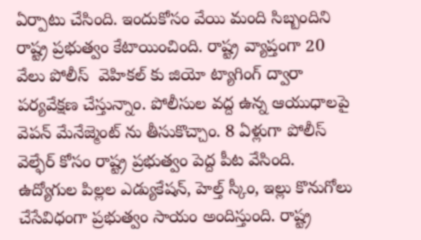ఏర్పాటు చేసింది. ఇందుకోసం వేయి మంది సిబ్బందిని రాష్ట్ర ప్రభుత్వం కేటాయించింది. రాష్ట్ర వ్యాప్తంగా 20 వేలు పోలీస్  వెహికల్ కు జియో ట్యాగింగ్ ద్వారా పర్యవేక్షణ చేస్తున్నాం. పోలీసుల వద్ద ఉన్న ఆయుధాలపై వెపన్ మేనేజ్మెంట్ ను తీసుకొచ్చాం. 8 ఏళ్లుగా పోలీస్ వెల్ఫేర్ కోసం రాష్ట్ర ప్రభుత్వం పెద్ద పీట వేసింది. ఉద్యోగుల పిల్లల ఎడ్యుకేషన్, హెల్త్ స్కీం, ఇల్లు కొనుగోలు చేసేవిధంగా ప్రభుత్వం సాయం అందిస్తుంది. రాష్ట్ర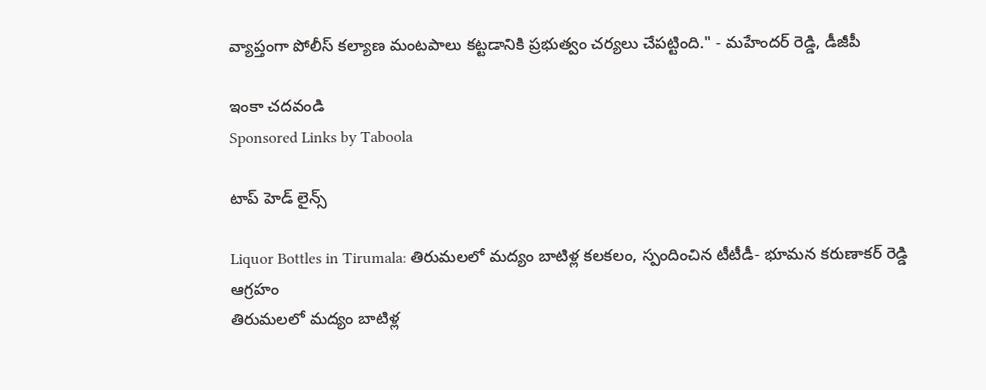వ్యాప్తంగా పోలీస్ కల్యాణ మంటపాలు కట్టడానికి ప్రభుత్వం చర్యలు చేపట్టింది." - మహేందర్ రెడ్డి, డీజీపీ

ఇంకా చదవండి
Sponsored Links by Taboola

టాప్ హెడ్ లైన్స్

Liquor Bottles in Tirumala: తిరుమలలో మద్యం బాటిళ్ల కలకలం, స్పందించిన టీటీడీ- భూమన కరుణాకర్ రెడ్డి ఆగ్రహం
తిరుమలలో మద్యం బాటిళ్ల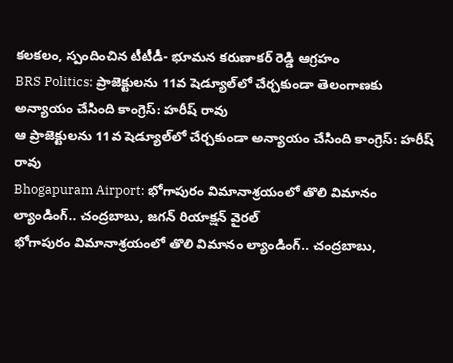కలకలం, స్పందించిన టీటీడీ- భూమన కరుణాకర్ రెడ్డి ఆగ్రహం
BRS Politics: ప్రాజెక్టులను 11వ షెడ్యూల్‌లో చేర్చకుండా తెలంగాణకు అన్యాయం చేసింది కాంగ్రెస్: హరీష్ రావు
ఆ ప్రాజెక్టులను 11వ షెడ్యూల్‌లో చేర్చకుండా అన్యాయం చేసింది కాంగ్రెస్: హరీష్ రావు
Bhogapuram Airport: భోగాపురం విమానాశ్రయంలో తొలి విమానం ల్యాండింగ్.. చంద్రబాబు, జగన్ రియాక్షన్ వైరల్
భోగాపురం విమానాశ్రయంలో తొలి విమానం ల్యాండింగ్.. చంద్రబాబు,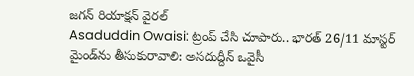జగన్ రియాక్షన్ వైరల్
Asaduddin Owaisi: ట్రంప్ చేసి చూపారు.. భారత్ 26/11 మాస్టర్ మైండ్‌ను తీసుకురావాలి: అసదుద్దీన్ ఒవైసీ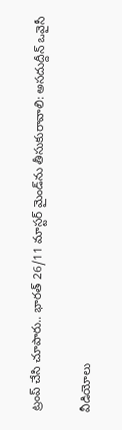ట్రంప్ చేసి చూపారు.. భారత్ 26/11 మాస్టర్ మైండ్‌ను తీసుకురావాలి: అసదుద్దీన్ ఒవైసీ

వీడియోలు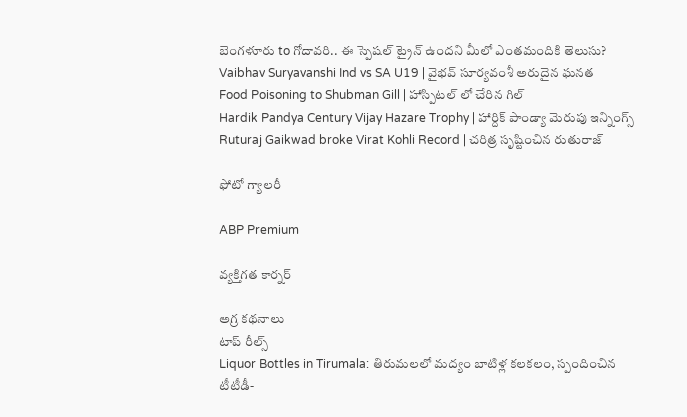బెంగళూరు to గోదావరి.. ఈ స్పెషల్ ట్రైన్ ఉందని మీలో ఎంతమందికి తెలుసు?
Vaibhav Suryavanshi Ind vs SA U19 | వైభవ్ సూర్యవంశీ అరుదైన ఘనత
Food Poisoning to Shubman Gill | హాస్పిటల్ లో చేరిన గిల్
Hardik Pandya Century Vijay Hazare Trophy | హార్దిక్ పాండ్యా మెరుపు ఇన్నింగ్స్
Ruturaj Gaikwad broke Virat Kohli Record | చరిత్ర సృష్టించిన రుతురాజ్

ఫోటో గ్యాలరీ

ABP Premium

వ్యక్తిగత కార్నర్

అగ్ర కథనాలు
టాప్ రీల్స్
Liquor Bottles in Tirumala: తిరుమలలో మద్యం బాటిళ్ల కలకలం, స్పందించిన టీటీడీ-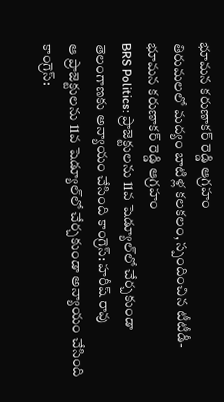భూమన కరుణాకర్ రెడ్డి ఆగ్రహం
తిరుమలలో మద్యం బాటిళ్ల కలకలం, స్పందించిన టీటీడీ- భూమన కరుణాకర్ రెడ్డి ఆగ్రహం
BRS Politics: ప్రాజెక్టులను 11వ షెడ్యూల్‌లో చేర్చకుండా తెలంగాణకు అన్యాయం చేసింది కాంగ్రెస్: హరీష్ రావు
ఆ ప్రాజెక్టులను 11వ షెడ్యూల్‌లో చేర్చకుండా అన్యాయం చేసింది కాంగ్రెస్: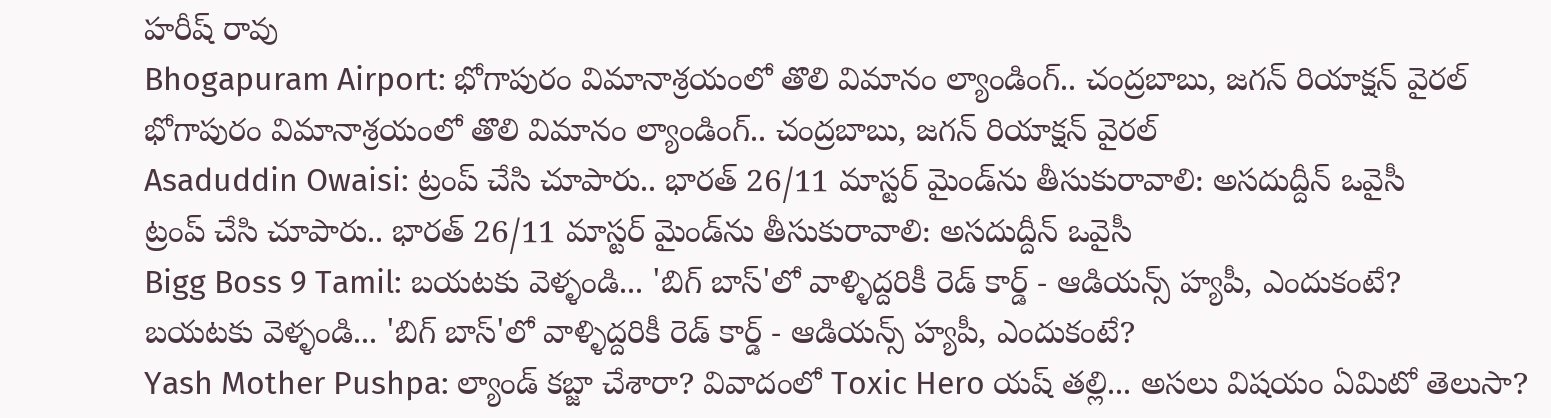హరీష్ రావు
Bhogapuram Airport: భోగాపురం విమానాశ్రయంలో తొలి విమానం ల్యాండింగ్.. చంద్రబాబు, జగన్ రియాక్షన్ వైరల్
భోగాపురం విమానాశ్రయంలో తొలి విమానం ల్యాండింగ్.. చంద్రబాబు, జగన్ రియాక్షన్ వైరల్
Asaduddin Owaisi: ట్రంప్ చేసి చూపారు.. భారత్ 26/11 మాస్టర్ మైండ్‌ను తీసుకురావాలి: అసదుద్దీన్ ఒవైసీ
ట్రంప్ చేసి చూపారు.. భారత్ 26/11 మాస్టర్ మైండ్‌ను తీసుకురావాలి: అసదుద్దీన్ ఒవైసీ
Bigg Boss 9 Tamil: బయటకు వెళ్ళండి... 'బిగ్ బాస్'లో వాళ్ళిద్దరికీ రెడ్ కార్డ్ - ఆడియన్స్‌ హ్యపీ, ఎందుకంటే?
బయటకు వెళ్ళండి... 'బిగ్ బాస్'లో వాళ్ళిద్దరికీ రెడ్ కార్డ్ - ఆడియన్స్‌ హ్యపీ, ఎందుకంటే?
Yash Mother Pushpa: ల్యాండ్ కబ్జా చేశారా? వివాదంలో Toxic Hero యష్ తల్లి... అసలు విషయం ఏమిటో తెలుసా?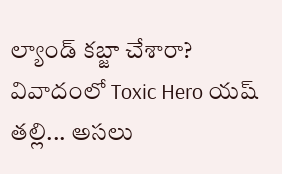ల్యాండ్ కబ్జా చేశారా? వివాదంలో Toxic Hero యష్ తల్లి... అసలు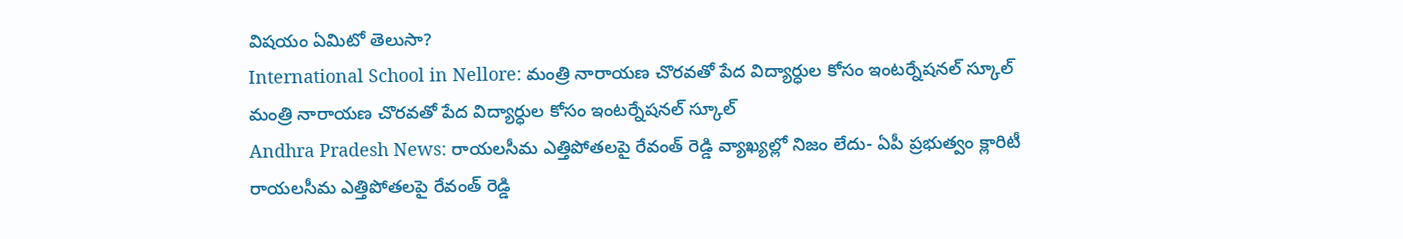విషయం ఏమిటో తెలుసా?
International School in Nellore: మంత్రి నారాయణ చొరవతో పేద విద్యార్ధుల కోసం ఇంటర్నేషనల్ స్కూల్
మంత్రి నారాయణ చొరవతో పేద విద్యార్ధుల కోసం ఇంటర్నేషనల్ స్కూల్
Andhra Pradesh News: రాయలసీమ ఎత్తిపోతలపై రేవంత్ రెడ్డి వ్యాఖ్యల్లో నిజం లేదు- ఏపీ ప్రభుత్వం క్లారిటీ
రాయలసీమ ఎత్తిపోతలపై రేవంత్ రెడ్డి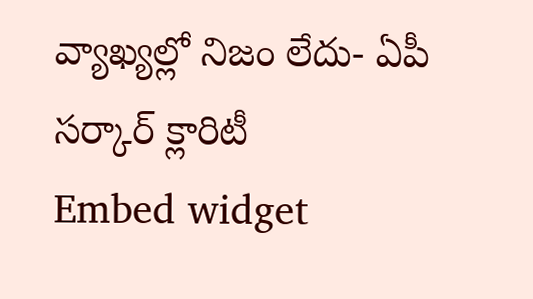వ్యాఖ్యల్లో నిజం లేదు- ఏపీ సర్కార్ క్లారిటీ
Embed widget